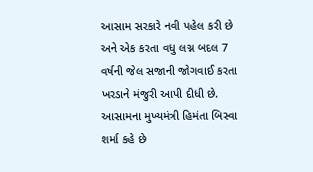આસામ સરકારે નવી પહેલ કરી છે અને એક કરતા વધુ લગ્ન બદલ 7 વર્ષની જેલ સજાની જોગવાઈ કરતા ખરડાને મંજુરી આપી દીધી છે. આસામના મુખ્યમંત્રી હિમંતા બિસ્વા શર્મા કહે છે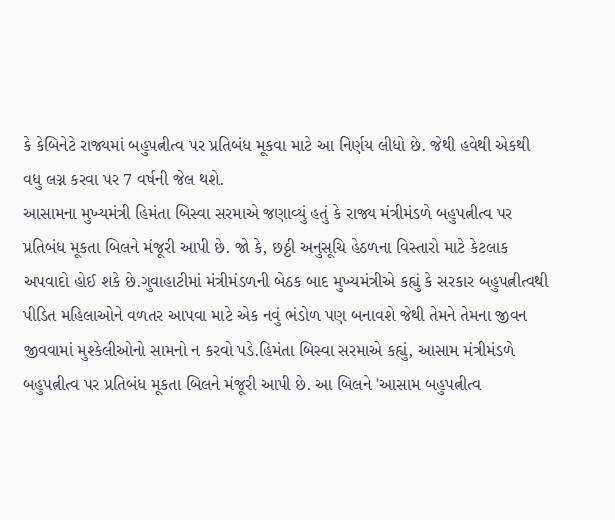કે કેબિનેટે રાજ્યમાં બહુપત્નીત્વ પર પ્રતિબંધ મૂકવા માટે આ નિર્ણય લીધો છે. જેથી હવેથી એકથી વધુ લગ્ન કરવા પર 7 વર્ષની જેલ થશે.
આસામના મુખ્યમંત્રી હિમંતા બિસ્વા સરમાએ જણાવ્યું હતું કે રાજ્ય મંત્રીમંડળે બહુપત્નીત્વ પર પ્રતિબંધ મૂકતા બિલને મંજૂરી આપી છે. જો કે, છઠ્ઠી અનુસૂચિ હેઠળના વિસ્તારો માટે કેટલાક અપવાદો હોઈ શકે છે.ગુવાહાટીમાં મંત્રીમંડળની બેઠક બાદ મુખ્યમંત્રીએ કહ્યું કે સરકાર બહુપત્નીત્વથી પીડિત મહિલાઓને વળતર આપવા માટે એક નવું ભંડોળ પણ બનાવશે જેથી તેમને તેમના જીવન જીવવામાં મુશ્કેલીઓનો સામનો ન કરવો પડે.હિમંતા બિસ્વા સરમાએ કહ્યું, આસામ મંત્રીમંડળે બહુપત્નીત્વ પર પ્રતિબંધ મૂકતા બિલને મંજૂરી આપી છે. આ બિલને 'આસામ બહુપત્નીત્વ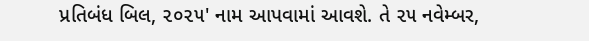પ્રતિબંધ બિલ, ૨૦૨૫' નામ આપવામાં આવશે. તે ૨૫ નવેમ્બર,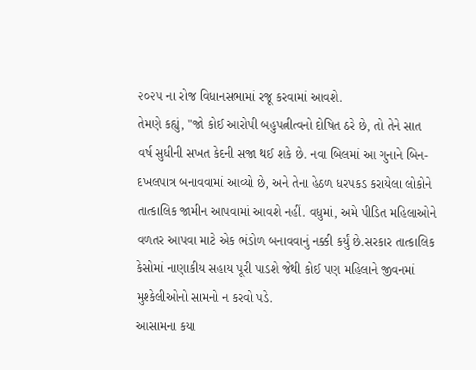૨૦૨૫ ના રોજ વિધાનસભામાં રજૂ કરવામાં આવશે.
તેમણે કહ્યું, "જો કોઈ આરોપી બહુપત્નીત્વનો દોષિત ઠરે છે, તો તેને સાત વર્ષ સુધીની સખત કેદની સજા થઈ શકે છે. નવા બિલમાં આ ગુનાને બિન-દખલપાત્ર બનાવવામાં આવ્યો છે, અને તેના હેઠળ ધરપકડ કરાયેલા લોકોને તાત્કાલિક જામીન આપવામાં આવશે નહીં. વધુમાં, અમે પીડિત મહિલાઓને વળતર આપવા માટે એક ભંડોળ બનાવવાનું નક્કી કર્યું છે.સરકાર તાત્કાલિક કેસોમાં નાણાકીય સહાય પૂરી પાડશે જેથી કોઈ પણ મહિલાને જીવનમાં મુશ્કેલીઓનો સામનો ન કરવો પડે.
આસામના કયા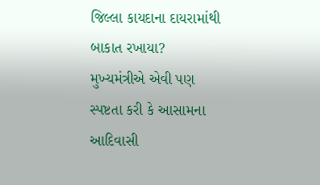જિલ્લા કાયદાના દાયરામાંથી બાકાત રખાયા?
મુખ્યમંત્રીએ એવી પણ સ્પષ્ટતા કરી કે આસામના આદિવાસી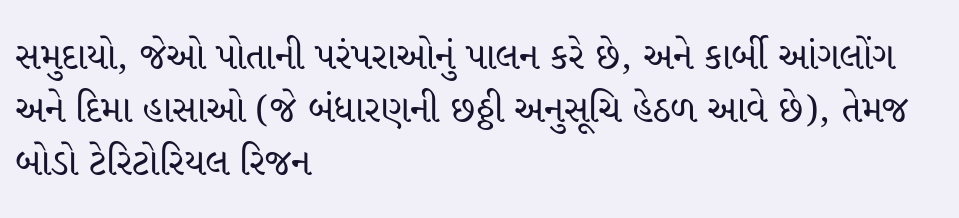સમુદાયો, જેઓ પોતાની પરંપરાઓનું પાલન કરે છે, અને કાર્બી આંગલોંગ અને દિમા હાસાઓ (જે બંધારણની છઠ્ઠી અનુસૂચિ હેઠળ આવે છે), તેમજ બોડો ટેરિટોરિયલ રિજન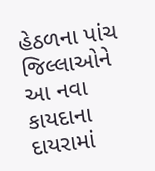હેઠળના પાંચ જિલ્લાઓને આ નવા કાયદાના દાયરામાં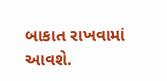બાકાત રાખવામાં આવશે.